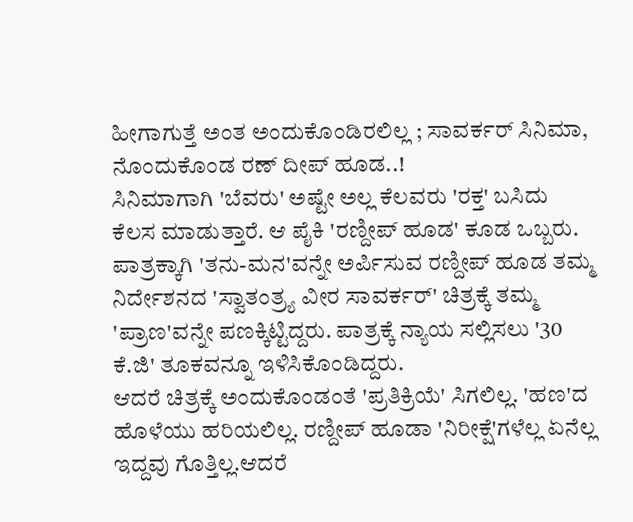ಹೀಗಾಗುತ್ತೆ ಅಂತ ಅಂದುಕೊಂಡಿರಲಿಲ್ಲ ; ಸಾವರ್ಕರ್ ಸಿನಿಮಾ, ನೊಂದುಕೊಂಡ ರಣ್ ದೀಪ್ ಹೂಡ..!
ಸಿನಿಮಾಗಾಗಿ 'ಬೆವರು' ಅಷ್ಟೇ ಅಲ್ಲ ಕೆಲವರು 'ರಕ್ತ' ಬಸಿದು ಕೆಲಸ ಮಾಡುತ್ತಾರೆ. ಆ ಪೈಕಿ 'ರಣ್ದೀಪ್ ಹೂಡ' ಕೂಡ ಒಬ್ಬರು. ಪಾತ್ರಕ್ಕಾಗಿ 'ತನು-ಮನ'ವನ್ನೇ ಅರ್ಪಿಸುವ ರಣ್ದೀಪ್ ಹೂಡ ತಮ್ಮ ನಿರ್ದೇಶನದ 'ಸ್ವಾತಂತ್ರ್ಯ ವೀರ ಸಾವರ್ಕರ್' ಚಿತ್ರಕ್ಕೆ ತಮ್ಮ 'ಪ್ರಾಣ'ವನ್ನೇ ಪಣಕ್ಕಿಟ್ಟಿದ್ದರು. ಪಾತ್ರಕ್ಕೆ ನ್ಯಾಯ ಸಲ್ಲಿಸಲು '30 ಕೆ.ಜಿ' ತೂಕವನ್ನೂ ಇಳಿಸಿಕೊಂಡಿದ್ದರು.
ಆದರೆ ಚಿತ್ರಕ್ಕೆ ಅಂದುಕೊಂಡಂತೆ 'ಪ್ರತಿಕ್ರಿಯೆ' ಸಿಗಲಿಲ್ಲ. 'ಹಣ'ದ ಹೊಳೆಯು ಹರಿಯಲಿಲ್ಲ. ರಣ್ದೀಪ್ ಹೂಡಾ 'ನಿರೀಕ್ಷೆ'ಗಳೆಲ್ಲ ಏನೆಲ್ಲ ಇದ್ದವು ಗೊತ್ತಿಲ್ಲ.ಆದರೆ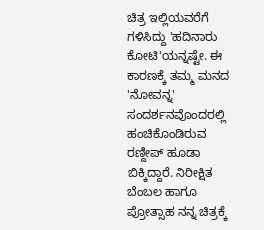ಚಿತ್ರ ಇಲ್ಲಿಯವರೆಗೆ ಗಳಿಸಿದ್ದು 'ಹದಿನಾರು ಕೋಟಿ'ಯನ್ನಷ್ಟೇ. ಈ ಕಾರಣಕ್ಕೆ ತಮ್ಮ ಮನದ 'ನೋವನ್ನ' ಸಂದರ್ಶನವೊಂದರಲ್ಲಿ ಹಂಚಿಕೊಂಡಿರುವ ರಣ್ದೀಪ್ ಹೂಡಾ ಬಿಕ್ಕಿದ್ದಾರೆ. ನಿರೀಕ್ಷಿತ ಬೆಂಬಲ ಹಾಗೂ ಪ್ರೋತ್ಸಾಹ ನನ್ನ ಚಿತ್ರಕ್ಕೆ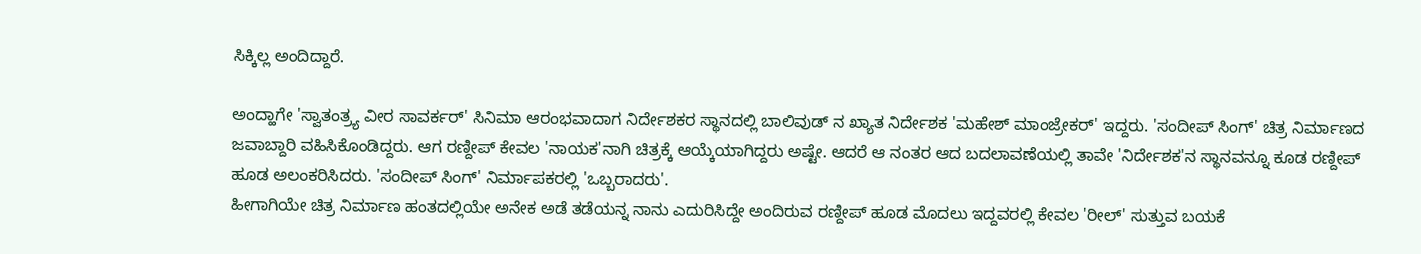ಸಿಕ್ಕಿಲ್ಲ ಅಂದಿದ್ದಾರೆ.

ಅಂದ್ಹಾಗೇ 'ಸ್ವಾತಂತ್ರ್ಯ ವೀರ ಸಾವರ್ಕರ್' ಸಿನಿಮಾ ಆರಂಭವಾದಾಗ ನಿರ್ದೇಶಕರ ಸ್ಥಾನದಲ್ಲಿ ಬಾಲಿವುಡ್ ನ ಖ್ಯಾತ ನಿರ್ದೇಶಕ 'ಮಹೇಶ್ ಮಾಂಜ್ರೇಕರ್' ಇದ್ದರು. 'ಸಂದೀಪ್ ಸಿಂಗ್' ಚಿತ್ರ ನಿರ್ಮಾಣದ ಜವಾಬ್ದಾರಿ ವಹಿಸಿಕೊಂಡಿದ್ದರು. ಆಗ ರಣ್ದೀಪ್ ಕೇವಲ 'ನಾಯಕ'ನಾಗಿ ಚಿತ್ರಕ್ಕೆ ಆಯ್ಕೆಯಾಗಿದ್ದರು ಅಷ್ಟೇ. ಆದರೆ ಆ ನಂತರ ಆದ ಬದಲಾವಣೆಯಲ್ಲಿ ತಾವೇ 'ನಿರ್ದೇಶಕ'ನ ಸ್ಥಾನವನ್ನೂ ಕೂಡ ರಣ್ದೀಪ್ ಹೂಡ ಅಲಂಕರಿಸಿದರು. 'ಸಂದೀಪ್ ಸಿಂಗ್' ನಿರ್ಮಾಪಕರಲ್ಲಿ 'ಒಬ್ಬರಾದರು'.
ಹೀಗಾಗಿಯೇ ಚಿತ್ರ ನಿರ್ಮಾಣ ಹಂತದಲ್ಲಿಯೇ ಅನೇಕ ಅಡೆ ತಡೆಯನ್ನ ನಾನು ಎದುರಿಸಿದ್ದೇ ಅಂದಿರುವ ರಣ್ದೀಪ್ ಹೂಡ ಮೊದಲು ಇದ್ದವರಲ್ಲಿ ಕೇವಲ 'ರೀಲ್' ಸುತ್ತುವ ಬಯಕೆ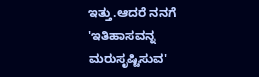ಇತ್ತು.ಆದರೆ ನನಗೆ 'ಇತಿಹಾಸವನ್ನ ಮರುಸೃಷ್ಟಿಸುವ'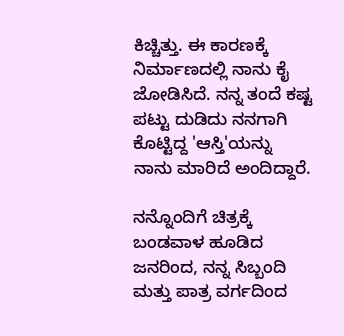ಕಿಚ್ಚಿತ್ತು. ಈ ಕಾರಣಕ್ಕೆ ನಿರ್ಮಾಣದಲ್ಲಿ ನಾನು ಕೈ ಜೋಡಿಸಿದೆ. ನನ್ನ ತಂದೆ ಕಷ್ಟ ಪಟ್ಟು ದುಡಿದು ನನಗಾಗಿ ಕೊಟ್ಟಿದ್ದ 'ಆಸ್ತಿ'ಯನ್ನು ನಾನು ಮಾರಿದೆ ಅಂದಿದ್ದಾರೆ.

ನನ್ನೊಂದಿಗೆ ಚಿತ್ರಕ್ಕೆ ಬಂಡವಾಳ ಹೂಡಿದ ಜನರಿಂದ, ನನ್ನ ಸಿಬ್ಬಂದಿ ಮತ್ತು ಪಾತ್ರ ವರ್ಗದಿಂದ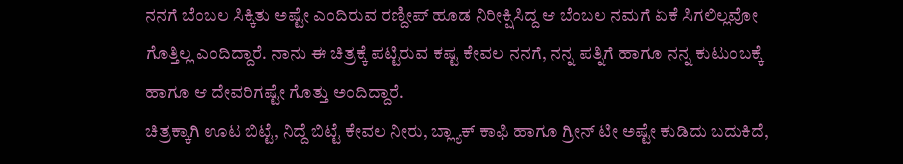ನನಗೆ ಬೆಂಬಲ ಸಿಕ್ಕಿತು ಅಷ್ಟೇ ಎಂದಿರುವ ರಣ್ದೀಪ್ ಹೂಡ ನಿರೀಕ್ಷಿಸಿದ್ದ ಆ ಬೆಂಬಲ ನಮಗೆ ಏಕೆ ಸಿಗಲಿಲ್ಲವೋ ಗೊತ್ತಿಲ್ಲ ಎಂದಿದ್ದಾರೆ. ನಾನು ಈ ಚಿತ್ರಕ್ಕೆ ಪಟ್ಟಿರುವ ಕಷ್ಟ ಕೇವಲ ನನಗೆ, ನನ್ನ ಪತ್ನಿಗೆ ಹಾಗೂ ನನ್ನ ಕುಟುಂಬಕ್ಕೆ ಹಾಗೂ ಆ ದೇವರಿಗಷ್ಟೇ ಗೊತ್ತು ಅಂದಿದ್ದಾರೆ.
ಚಿತ್ರಕ್ಕಾಗಿ ಊಟ ಬಿಟ್ಟೆ, ನಿದ್ದೆ ಬಿಟ್ಟೆ ಕೇವಲ ನೀರು, ಬ್ಲ್ಯಾಕ್ ಕಾಫಿ ಹಾಗೂ ಗ್ರೀನ್ ಟೀ ಅಷ್ಟೇ ಕುಡಿದು ಬದುಕಿದೆ,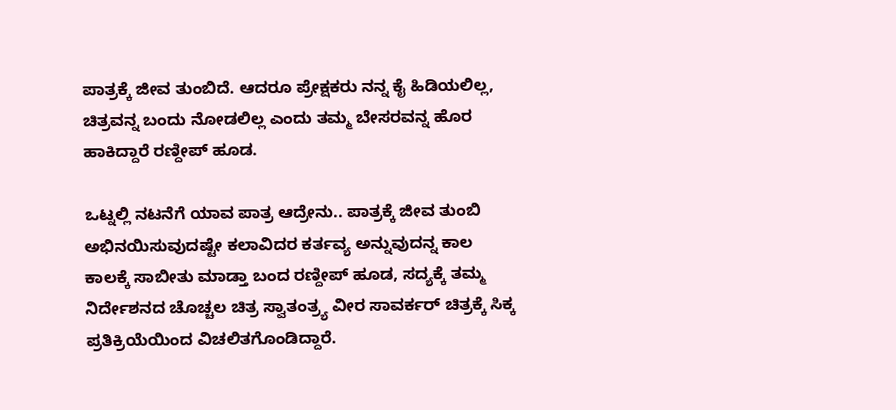ಪಾತ್ರಕ್ಕೆ ಜೀವ ತುಂಬಿದೆ. ಆದರೂ ಪ್ರೇಕ್ಷಕರು ನನ್ನ ಕೈ ಹಿಡಿಯಲಿಲ್ಲ, ಚಿತ್ರವನ್ನ ಬಂದು ನೋಡಲಿಲ್ಲ ಎಂದು ತಮ್ಮ ಬೇಸರವನ್ನ ಹೊರ ಹಾಕಿದ್ದಾರೆ ರಣ್ದೀಪ್ ಹೂಡ.

ಒಟ್ನಲ್ಲಿ ನಟನೆಗೆ ಯಾವ ಪಾತ್ರ ಆದ್ರೇನು.. ಪಾತ್ರಕ್ಕೆ ಜೀವ ತುಂಬಿ ಅಭಿನಯಿಸುವುದಷ್ಟೇ ಕಲಾವಿದರ ಕರ್ತವ್ಯ ಅನ್ನುವುದನ್ನ ಕಾಲ ಕಾಲಕ್ಕೆ ಸಾಬೀತು ಮಾಡ್ತಾ ಬಂದ ರಣ್ದೀಪ್ ಹೂಡ, ಸದ್ಯಕ್ಕೆ ತಮ್ಮ ನಿರ್ದೇಶನದ ಚೊಚ್ಚಲ ಚಿತ್ರ ಸ್ವಾತಂತ್ರ್ಯ ವೀರ ಸಾವರ್ಕರ್ ಚಿತ್ರಕ್ಕೆ ಸಿಕ್ಕ ಪ್ರತಿಕ್ರಿಯೆಯಿಂದ ವಿಚಲಿತಗೊಂಡಿದ್ದಾರೆ.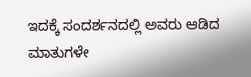ಇದಕ್ಕೆ ಸಂದರ್ಶನದಲ್ಲಿ ಅವರು ಆಡಿದ ಮಾತುಗಳೇ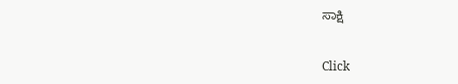ಸಾಕ್ಷಿ


Click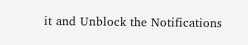it and Unblock the Notifications